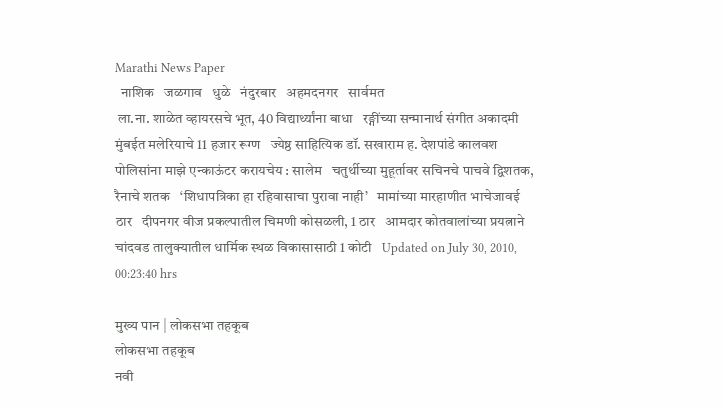Marathi News Paper
  नाशिक   जळगाव   धुळे   नंदुरबार   अहमदनगर   सार्वमत
 ला.ना. शाळेत व्हायरसचे भूत, 40 विद्यार्थ्यांना बाधा   रङ्गींच्या सन्मानार्थ संगीत अकादमी   मुंबईत मलेरियाचे 11 हजार रूग्ण   ज्येष्ठ साहित्यिक डॉ. सखाराम ह. देशपांडे कालवश    पोलिसांना माझे एन्काऊंटर करायचेय : सालेम   चतुर्थीच्या मुहूर्तावर सचिनचे पाचवे द्विशतक, रैनाचे शतक   ‘शिधापत्रिका हा रहिवासाचा पुरावा नाही’   मामांच्या मारहाणीत भाचेजावई ठार   दीपनगर वीज प्रकल्पातील चिमणी कोसळली, 1 ठार   आमदार कोतवालांच्या प्रयत्नाने चांदवड तालुक्यातील धार्मिक स्थळ विकासासाठी 1 कोटी   Updated on July 30, 2010, 00:23:40 hrs

मुख्य पान | लोकसभा तहकूब
लोकसभा तहकूब
नवी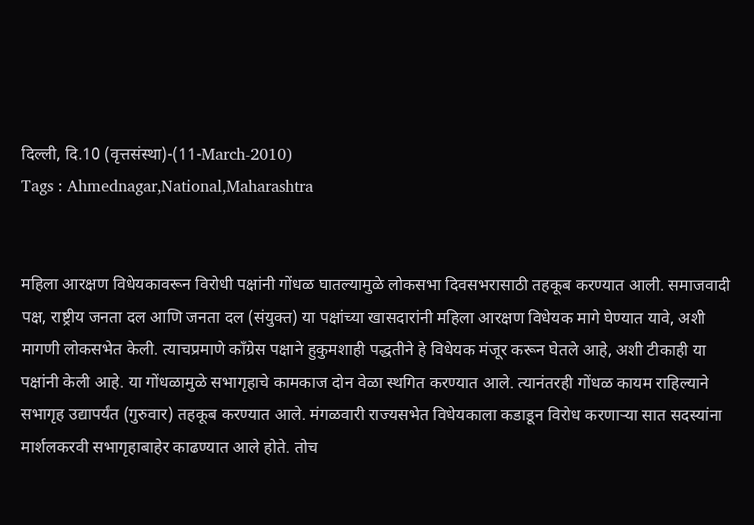दिल्ली, दि.10 (वृत्तसंस्था)-(11-March-2010)
Tags : Ahmednagar,National,Maharashtra


महिला आरक्षण विधेयकावरून विरोधी पक्षांनी गोंधळ घातल्यामुळे लोकसभा दिवसभरासाठी तहकूब करण्यात आली. समाजवादी पक्ष, राष्ट्रीय जनता दल आणि जनता दल (संयुक्त) या पक्षांच्या खासदारांनी महिला आरक्षण विधेयक मागे घेण्यात यावे, अशी मागणी लोकसभेत केली. त्याचप्रमाणे कॉंग्रेस पक्षाने हुकुमशाही पद्धतीने हे विधेयक मंजूर करून घेतले आहे, अशी टीकाही या पक्षांनी केली आहे. या गोंधळामुळे सभागृहाचे कामकाज दोन वेळा स्थगित करण्यात आले. त्यानंतरही गोंधळ कायम राहिल्याने सभागृह उद्यापर्यंत (गुरुवार) तहकूब करण्यात आले. मंगळवारी राज्यसभेत विधेयकाला कडाडून विरोध करणार्‍या सात सदस्यांना मार्शलकरवी सभागृहाबाहेर काढण्यात आले होते. तोच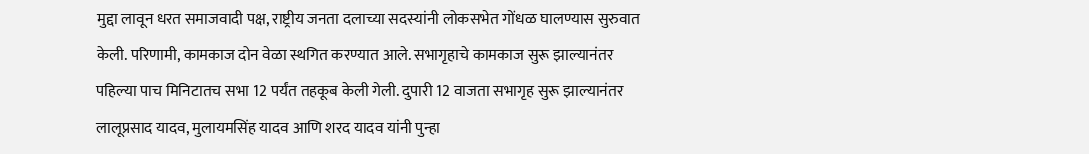मुद्दा लावून धरत समाजवादी पक्ष, राष्ट्रीय जनता दलाच्या सदस्यांनी लोकसभेत गोंधळ घालण्यास सुरुवात केली. परिणामी, कामकाज दोन वेळा स्थगित करण्यात आले. सभागृहाचे कामकाज सुरू झाल्यानंतर पहिल्या पाच मिनिटातच सभा 12 पर्यंत तहकूब केली गेली. दुपारी 12 वाजता सभागृह सुरू झाल्यानंतर लालूप्रसाद यादव, मुलायमसिंह यादव आणि शरद यादव यांनी पुन्हा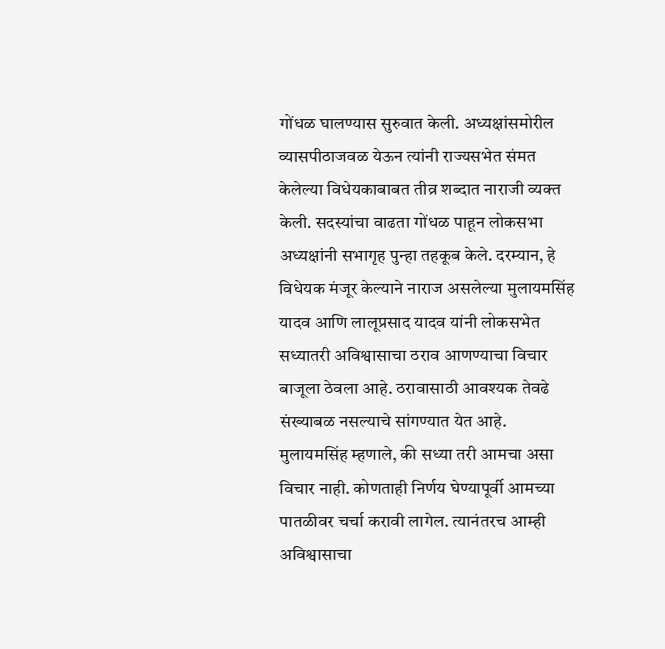गोंधळ घालण्यास सुरुवात केली. अध्यक्षांसमोरील व्यासपीठाजवळ येऊन त्यांनी राज्यसभेत संमत केलेल्या विधेयकाबाबत तीव्र शब्दात नाराजी व्यक्त केली. सदस्यांचा वाढता गोंधळ पाहून लोकसभा अध्यक्षांनी सभागृह पुन्हा तहकूब केले. दरम्यान, हे विधेयक मंजूर केल्याने नाराज असलेल्या मुलायमसिंह यादव आणि लालूप्रसाद यादव यांनी लोकसभेत सध्यातरी अविश्वासाचा ठराव आणण्याचा विचार बाजूला ठेवला आहे. ठरावासाठी आवश्यक तेवढे संख्याबळ नसल्याचे सांगण्यात येत आहे. मुलायमसिंह म्हणाले, की सध्या तरी आमचा असा विचार नाही. कोणताही निर्णय घेण्यापूर्वी आमच्या पातळीवर चर्चा करावी लागेल. त्यानंतरच आम्ही अविश्वासाचा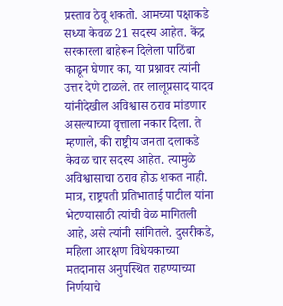प्रस्ताव ठेवू शकतो. आमच्या पक्षाकडे सध्या केवळ 21 सदस्य आहेत. केंद्र सरकारला बाहेरून दिलेला पाठिंबा काढून घेणार का, या प्रश्नावर त्यांनी उत्तर देणे टाळले. तर लालूप्रसाद यादव यांनीदेखील अविश्वास ठराव मांडणार असल्याच्या वृत्ताला नकार दिला. ते म्हणाले, की राष्ट्रीय जनता दलाकडे केवळ चार सदस्य आहेत. त्यामुळे अविश्वासाचा ठराव होऊ शकत नाही. मात्र, राष्ट्रपती प्रतिभाताई पाटील यांना भेटण्यासाठी त्यांची वेळ मागितली आहे, असे त्यांनी सांगितले. दुसरीकडे, महिला आरक्षण विधेयकाच्या मतदानास अनुपस्थित राहण्याच्या निर्णयाचे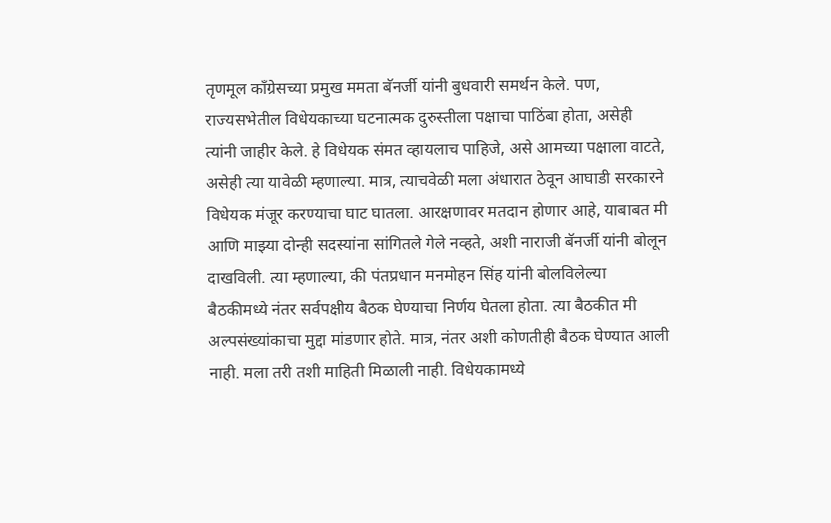तृणमूल कॉंग्रेसच्या प्रमुख ममता बॅनर्जी यांनी बुधवारी समर्थन केले. पण, राज्यसभेतील विधेयकाच्या घटनात्मक दुरुस्तीला पक्षाचा पाठिंबा होता, असेही त्यांनी जाहीर केले. हे विधेयक संमत व्हायलाच पाहिजे, असे आमच्या पक्षाला वाटते, असेही त्या यावेळी म्हणाल्या. मात्र, त्याचवेळी मला अंधारात ठेवून आघाडी सरकारने विधेयक मंजूर करण्याचा घाट घातला. आरक्षणावर मतदान होणार आहे, याबाबत मी आणि माझ्या दोन्ही सदस्यांना सांगितले गेले नव्हते, अशी नाराजी बॅनर्जी यांनी बोलून दाखविली. त्या म्हणाल्या, की पंतप्रधान मनमोहन सिंह यांनी बोलविलेल्या बैठकीमध्ये नंतर सर्वपक्षीय बैठक घेण्याचा निर्णय घेतला होता. त्या बैठकीत मी अल्पसंख्यांकाचा मुद्दा मांडणार होते. मात्र, नंतर अशी कोणतीही बैठक घेण्यात आली नाही. मला तरी तशी माहिती मिळाली नाही. विधेयकामध्ये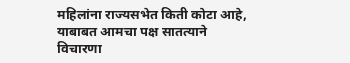महिलांना राज्यसभेत किती कोटा आहे, याबाबत आमचा पक्ष सातत्याने विचारणा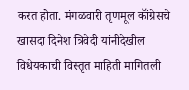करत होता. मंगळवारी तृणमूल कॉंग्रेसचे खासदा दिनेश त्रिवेदी यांनीदेखील विधेयकाची विस्तृत माहिती मागितली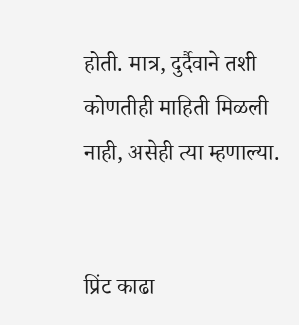होती. मात्र, दुर्दैवाने तशी कोणतीही माहिती मिळली नाही, असेही त्या म्हणाल्या.


प्रिंट काढा